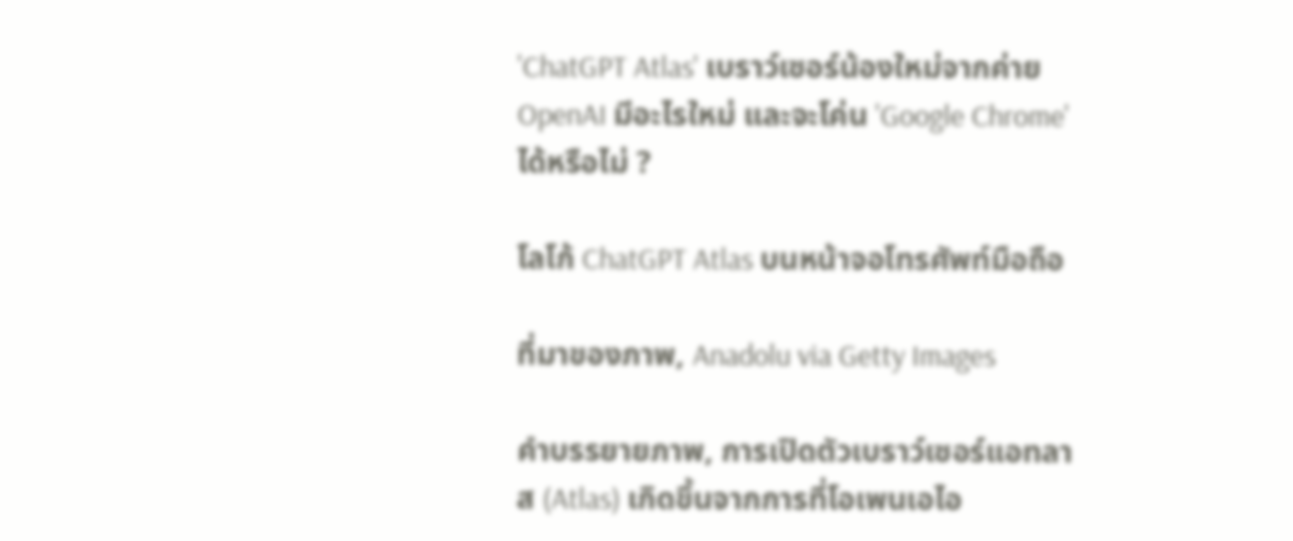'ChatGPT Atlas' เบราว์เซอร์น้องใหม่จากค่าย OpenAI มีอะไรใหม่ และจะโค่น 'Google Chrome' ได้หรือไม่ ?

โลโก้ ChatGPT Atlas บนหน้าจอโทรศัพท์มือถือ

ที่มาของภาพ, Anadolu via Getty Images

คำบรรยายภาพ, การเปิดตัวเบราว์เซอร์แอทลาส (Atlas) เกิดขึ้นจากการที่โอเพนเอไอ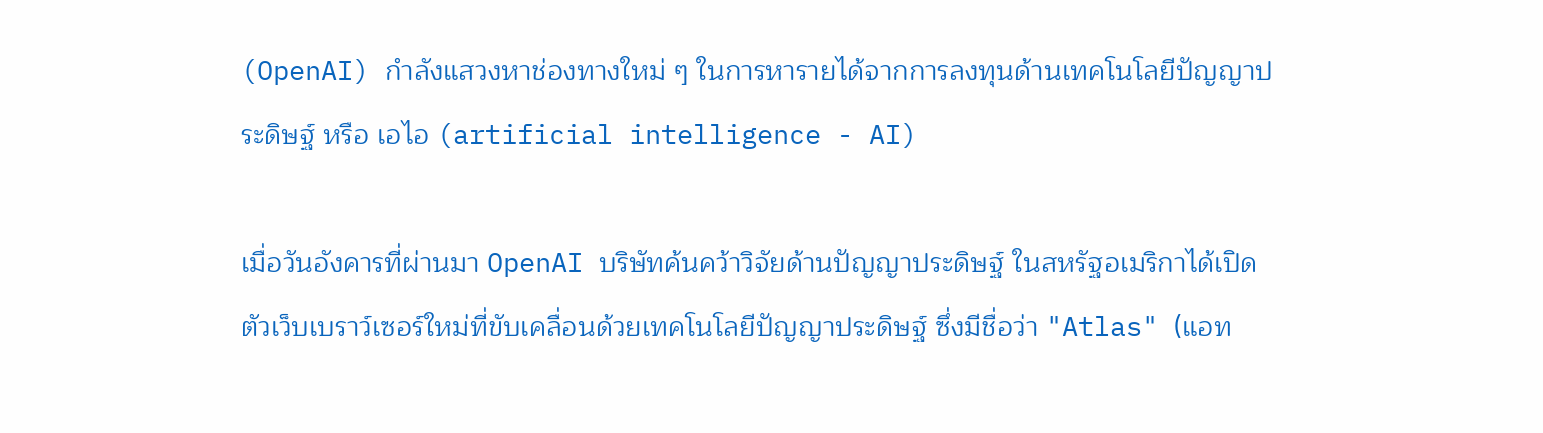(OpenAI) กำลังแสวงหาช่องทางใหม่ ๆ ในการหารายได้จากการลงทุนด้านเทคโนโลยีปัญญาประดิษฐ์ หรือ เอไอ (artificial intelligence - AI)

เมื่อวันอังคารที่ผ่านมา OpenAI บริษัทค้นคว้าวิจัยด้านปัญญาประดิษฐ์ ในสหรัฐอเมริกาได้เปิดตัวเว็บเบราว์เซอร์ใหม่ที่ขับเคลื่อนด้วยเทคโนโลยีปัญญาประดิษฐ์ ซึ่งมีชื่อว่า "Atlas" (แอท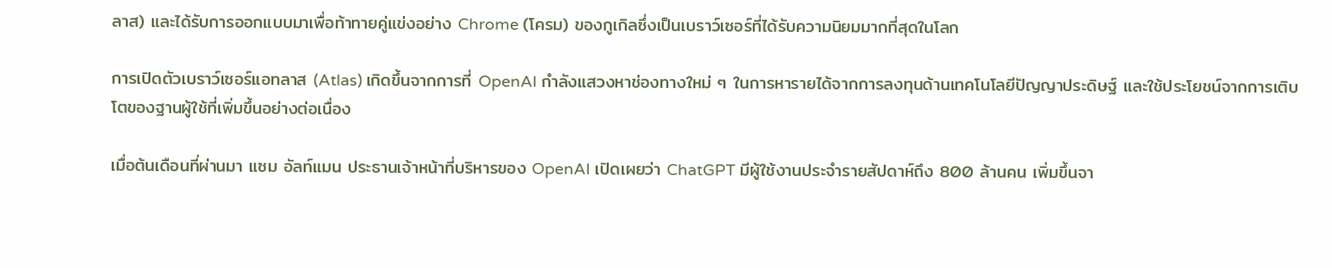ลาส) และได้รับการออกแบบมาเพื่อท้าทายคู่แข่งอย่าง Chrome (โครม) ของกูเกิลซึ่งเป็นเบราว์เซอร์ที่ได้รับความนิยมมากที่สุดในโลก

การเปิดตัวเบราว์เซอร์แอทลาส (Atlas) เกิดขึ้นจากการที่ OpenAI กำลังแสวงหาช่องทางใหม่ ๆ ในการหารายได้จากการลงทุนด้านเทคโนโลยีปัญญาประดิษฐ์ และใช้ประโยชน์จากการเติบโตของฐานผู้ใช้ที่เพิ่มขึ้นอย่างต่อเนื่อง

เมื่อต้นเดือนที่ผ่านมา แซม อัลท์แมน ประธานเจ้าหน้าที่บริหารของ OpenAI เปิดเผยว่า ChatGPT มีผู้ใช้งานประจำรายสัปดาห์ถึง 800 ล้านคน เพิ่มขึ้นจา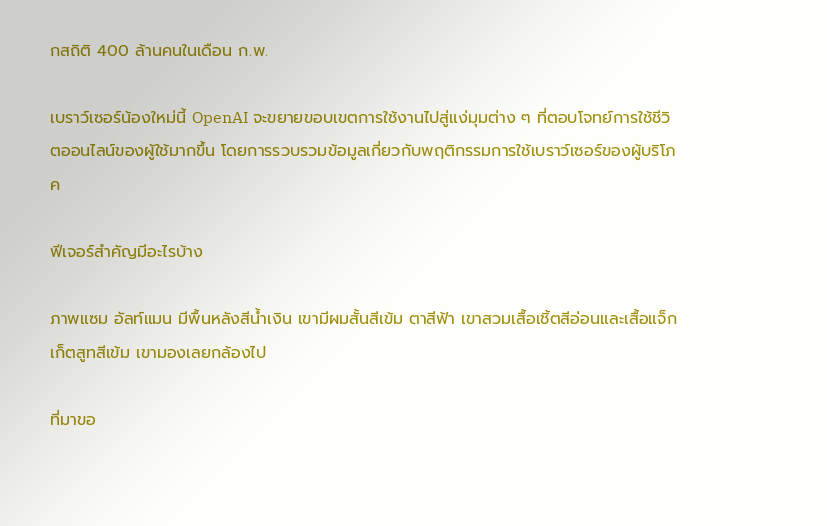กสถิติ 400 ล้านคนในเดือน ก.พ.

เบราว์เซอร์น้องใหม่นี้ OpenAI จะขยายขอบเขตการใช้งานไปสู่แง่มุมต่าง ๆ ที่ตอบโจทย์การใช้ชีวิตออนไลน์ของผู้ใช้มากขึ้น โดยการรวบรวมข้อมูลเกี่ยวกับพฤติกรรมการใช้เบราว์เซอร์ของผู้บริโภค

ฟีเจอร์สำคัญมีอะไรบ้าง

ภาพแซม อัลท์แมน มีพื้นหลังสีน้ำเงิน เขามีผมสั้นสีเข้ม ตาสีฟ้า เขาสวมเสื้อเชิ้ตสีอ่อนและเสื้อแจ็กเก็ตสูทสีเข้ม เขามองเลยกล้องไป

ที่มาขอ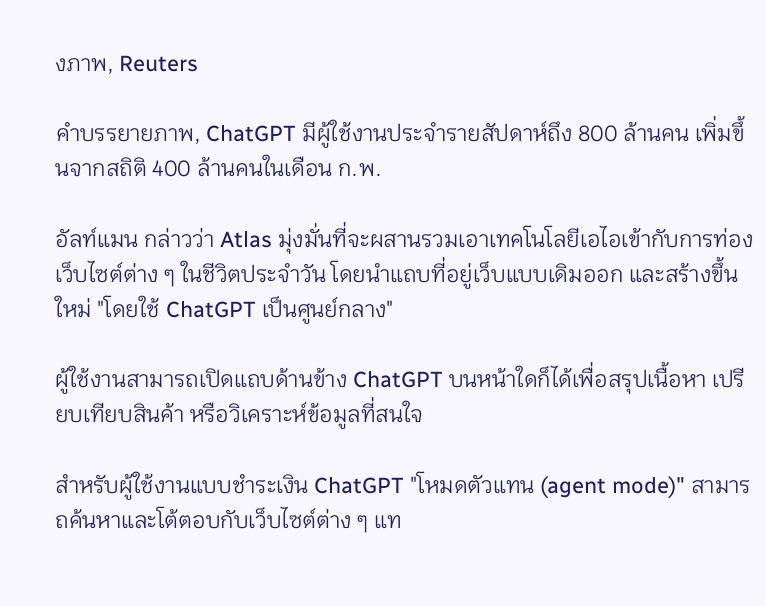งภาพ, Reuters

คำบรรยายภาพ, ChatGPT มีผู้ใช้งานประจำรายสัปดาห์ถึง 800 ล้านคน เพิ่มขึ้นจากสถิติ 400 ล้านคนในเดือน ก.พ.

อัลท์แมน กล่าวว่า Atlas มุ่งมั่นที่จะผสานรวมเอาเทคโนโลยีเอไอเข้ากับการท่องเว็บไซต์ต่าง ๆ ในชีวิตประจำวัน โดยนำแถบที่อยู่เว็บแบบเดิมออก และสร้างขึ้นใหม่ "โดยใช้ ChatGPT เป็นศูนย์กลาง"

ผู้ใช้งานสามารถเปิดแถบด้านข้าง ChatGPT บนหน้าใดก็ได้เพื่อสรุปเนื้อหา เปรียบเทียบสินค้า หรือวิเคราะห์ข้อมูลที่สนใจ

สำหรับผู้ใช้งานแบบชำระเงิน ChatGPT "โหมดตัวแทน (agent mode)" สามารถค้นหาและโต้ตอบกับเว็บไซต์ต่าง ๆ แท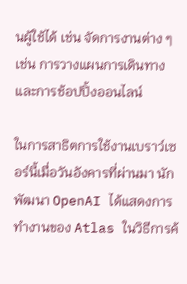นผู้ใช้ได้ เช่น จัดการงานต่าง ๆ เช่น การวางแผนการเดินทางและการช้อปปิ้งออนไลน์

ในการสาธิตการใช้งานเบราว์เซอร์นี้เมื่อวันอังคารที่ผ่านมา นักพัฒนา OpenAI ได้แสดงการทำงานของ Atlas ในวิธีการค้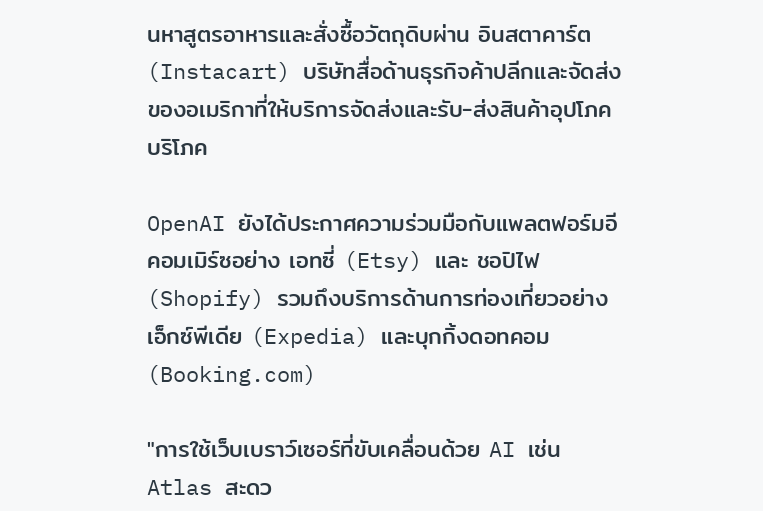นหาสูตรอาหารและสั่งซื้อวัตถุดิบผ่าน อินสตาคาร์ต (Instacart) บริษัทสื่อด้านธุรกิจค้าปลีกและจัดส่งของอเมริกาที่ให้บริการจัดส่งและรับ-ส่งสินค้าอุปโภคบริโภค

OpenAI ยังได้ประกาศความร่วมมือกับแพลตฟอร์มอีคอมเมิร์ซอย่าง เอทซี่ (Etsy) และ ชอปิไฟ (Shopify) รวมถึงบริการด้านการท่องเที่ยวอย่าง เอ็กซ์พีเดีย (Expedia) และบุกกิ้งดอทคอม (Booking.com)

"การใช้เว็บเบราว์เซอร์ที่ขับเคลื่อนด้วย AI เช่น Atlas สะดว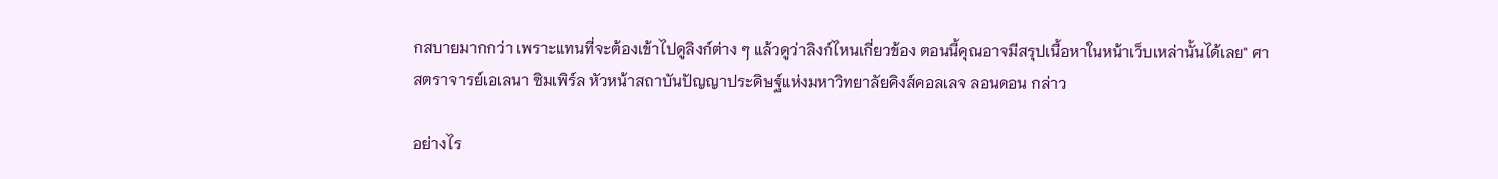กสบายมากกว่า เพราะแทนที่จะต้องเข้าไปดูลิงก์ต่าง ๆ แล้วดูว่าลิงก์ไหนเกี่ยวข้อง ตอนนี้คุณอาจมีสรุปเนื้อหาในหน้าเว็บเหล่านั้นได้เลย" ศาสตราจารย์เอเลนา ซิมเพิร์ล หัวหน้าสถาบันปัญญาประดิษฐ์แห่งมหาวิทยาลัยคิงส์คอลเลจ ลอนดอน กล่าว

อย่างไร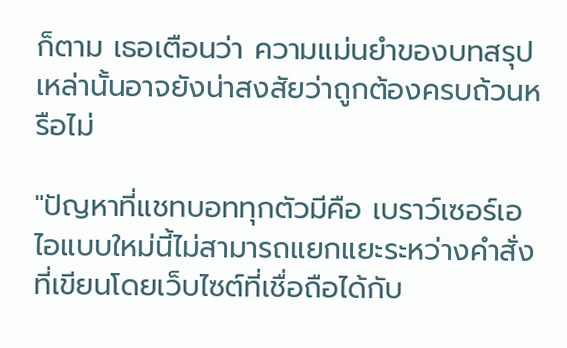ก็ตาม เธอเตือนว่า ความแม่นยำของบทสรุปเหล่านั้นอาจยังน่าสงสัยว่าถูกต้องครบถ้วนหรือไม่

"ปัญหาที่แชทบอททุกตัวมีคือ เบราว์เซอร์เอไอแบบใหม่นี้ไม่สามารถแยกแยะระหว่างคำสั่งที่เขียนโดยเว็บไซต์ที่เชื่อถือได้กับ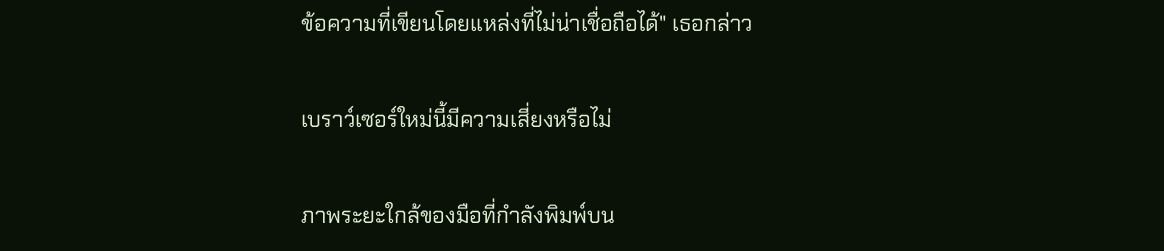ข้อความที่เขียนโดยแหล่งที่ไม่น่าเชื่อถือได้" เธอกล่าว

เบราว์เซอร์ใหม่นี้มีความเสี่ยงหรือไม่

ภาพระยะใกล้ของมือที่กำลังพิมพ์บน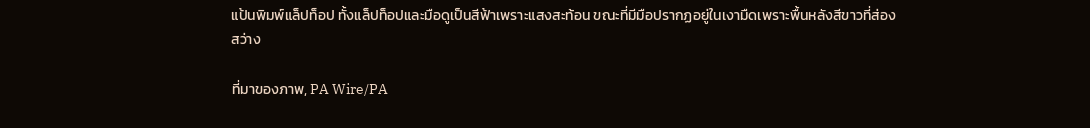แป้นพิมพ์แล็ปท็อป ทั้งแล็ปท็อปและมือดูเป็นสีฟ้าเพราะแสงสะท้อน ขณะที่มีมือปรากฏอยู่ในเงามืดเพราะพื้นหลังสีขาวที่ส่องสว่าง

ที่มาของภาพ, PA Wire/PA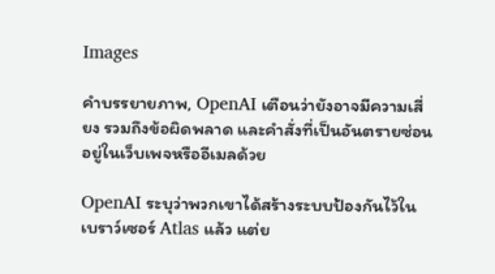Images

คำบรรยายภาพ, OpenAI เตือนว่ายังอาจมีความเสี่ยง รวมถึงข้อผิดพลาด และคำสั่งที่เป็นอันตรายซ่อนอยู่ในเว็บเพจหรืออีเมลด้วย

OpenAI ระบุว่าพวกเขาได้สร้างระบบป้องกันไว้ในเบราว์เซอร์ Atlas แล้ว แต่ย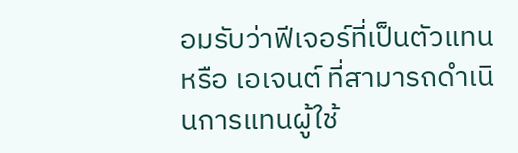อมรับว่าฟีเจอร์ที่เป็นตัวแทนหรือ เอเจนต์ ที่สามารถดำเนินการแทนผู้ใช้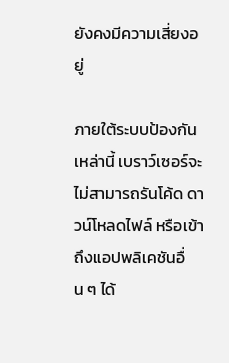ยังคงมีความเสี่ยงอยู่

ภายใต้ระบบป้องกันเหล่านี้ เบราว์เซอร์จะไม่สามารถรันโค้ด ดาวน์โหลดไฟล์ หรือเข้าถึงแอปพลิเคชันอื่น ๆ ได้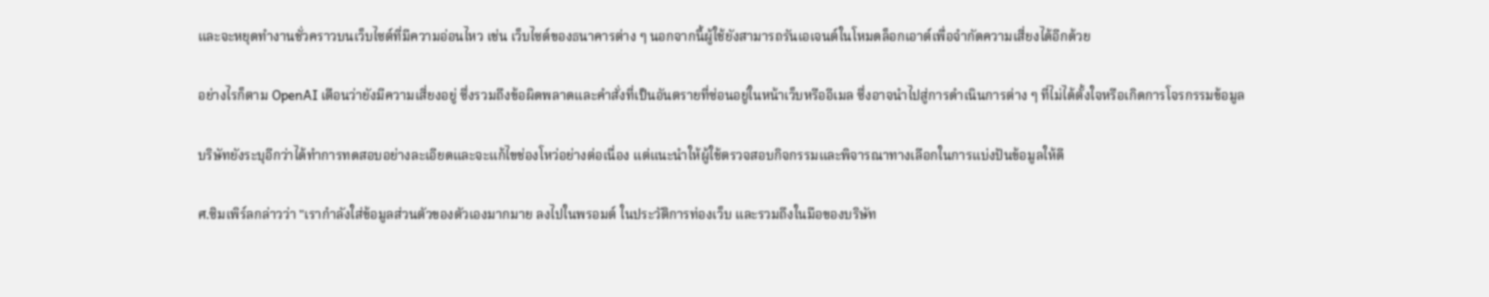และจะหยุดทำงานชั่วคราวบนเว็บไซต์ที่มีความอ่อนไหว เช่น เว็บไซต์ของธนาคารต่าง ๆ นอกจากนี้ผู้ใช้ยังสามารถรันเอเจนต์ในโหมดล็อกเอาต์เพื่อจำกัดความเสี่ยงได้อีกด้วย

อย่างไรก็ตาม OpenAI เตือนว่ายังมีความเสี่ยงอยู่ ซึ่งรวมถึงข้อผิดพลาดและคำสั่งที่เป็นอันตรายที่ซ่อนอยู่ในหน้าเว็บหรืออีเมล ซึ่งอาจนำไปสู่การดำเนินการต่าง ๆ ที่ไม่ได้ตั้งใจหรือเกิดการโจรกรรมข้อมูล

บริษัทยังระบุอีกว่าได้ทำการทดสอบอย่างละเอียดและจะแก้ไขช่องโหว่อย่างต่อเนื่อง แต่แนะนำให้ผู้ใช้ตรวจสอบกิจกรรมและพิจารณาทางเลือกในการแบ่งปันข้อมูลให้ดี

ศ.ซิมเพิร์ลกล่าวว่า "เรากำลังใส่ข้อมูลส่วนตัวของตัวเองมากมาย ลงไปในพรอมต์ ในประวัติการท่องเว็บ และรวมถึงในมือของบริษัท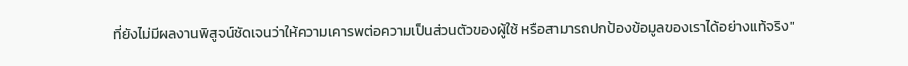ที่ยังไม่มีผลงานพิสูจน์ชัดเจนว่าให้ความเคารพต่อความเป็นส่วนตัวของผู้ใช้ หรือสามารถปกป้องข้อมูลของเราได้อย่างแท้จริง"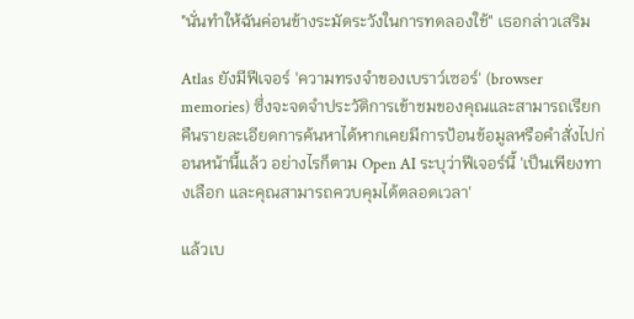"นั่นทำให้ฉันค่อนข้างระมัดระวังในการทดลองใช้" เธอกล่าวเสริม

Atlas ยังมีฟีเจอร์ 'ความทรงจำของเบราว์เซอร์' (browser memories) ซึ่งจะจดจำประวัติการเข้าชมของคุณและสามารถเรียกคืนรายละเอียดการค้นหาได้หากเคยมีการป้อนข้อมูลหรือคำสั่งไปก่อนหน้านี้แล้ว อย่างไรก็ตาม Open AI ระบุว่าฟีเจอร์นี้ 'เป็นเพียงทางเลือก และคุณสามารถควบคุมได้ตลอดเวลา'

แล้วเบ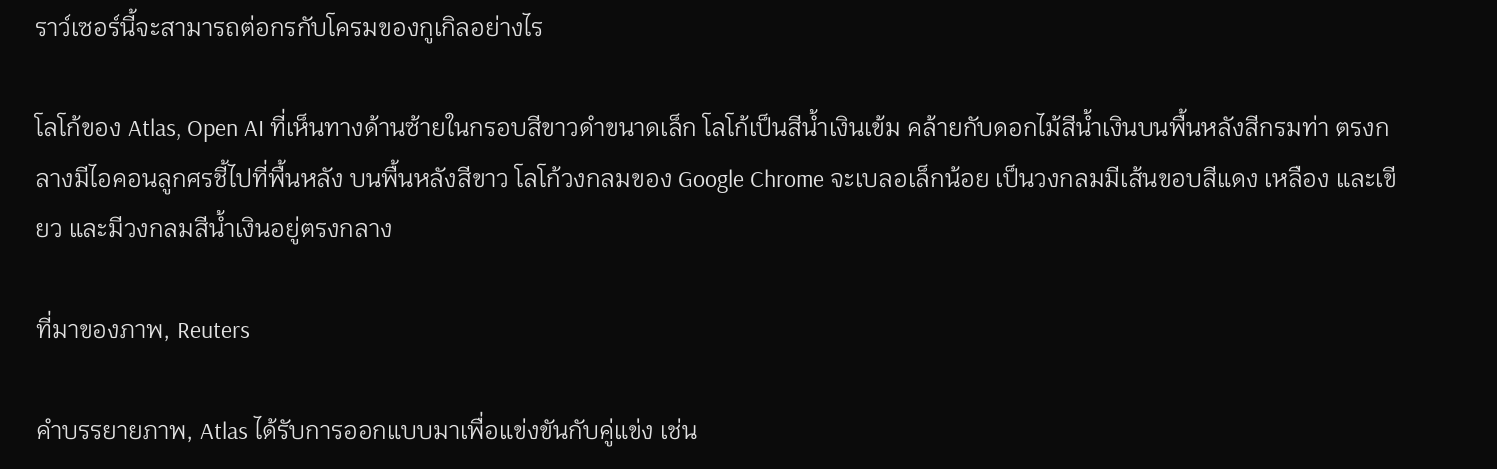ราว์เซอร์นี้จะสามารถต่อกรกับโครมของกูเกิลอย่างไร

โลโก้ของ Atlas, Open AI ที่เห็นทางด้านซ้ายในกรอบสีขาวดำขนาดเล็ก โลโก้เป็นสีน้ำเงินเข้ม คล้ายกับดอกไม้สีน้ำเงินบนพื้นหลังสีกรมท่า ตรงกลางมีไอคอนลูกศรชี้ไปที่พื้นหลัง บนพื้นหลังสีขาว โลโก้วงกลมของ Google Chrome จะเบลอเล็กน้อย เป็นวงกลมมีเส้นขอบสีแดง เหลือง และเขียว และมีวงกลมสีน้ำเงินอยู่ตรงกลาง

ที่มาของภาพ, Reuters

คำบรรยายภาพ, Atlas ได้รับการออกแบบมาเพื่อแข่งขันกับคู่แข่ง เช่น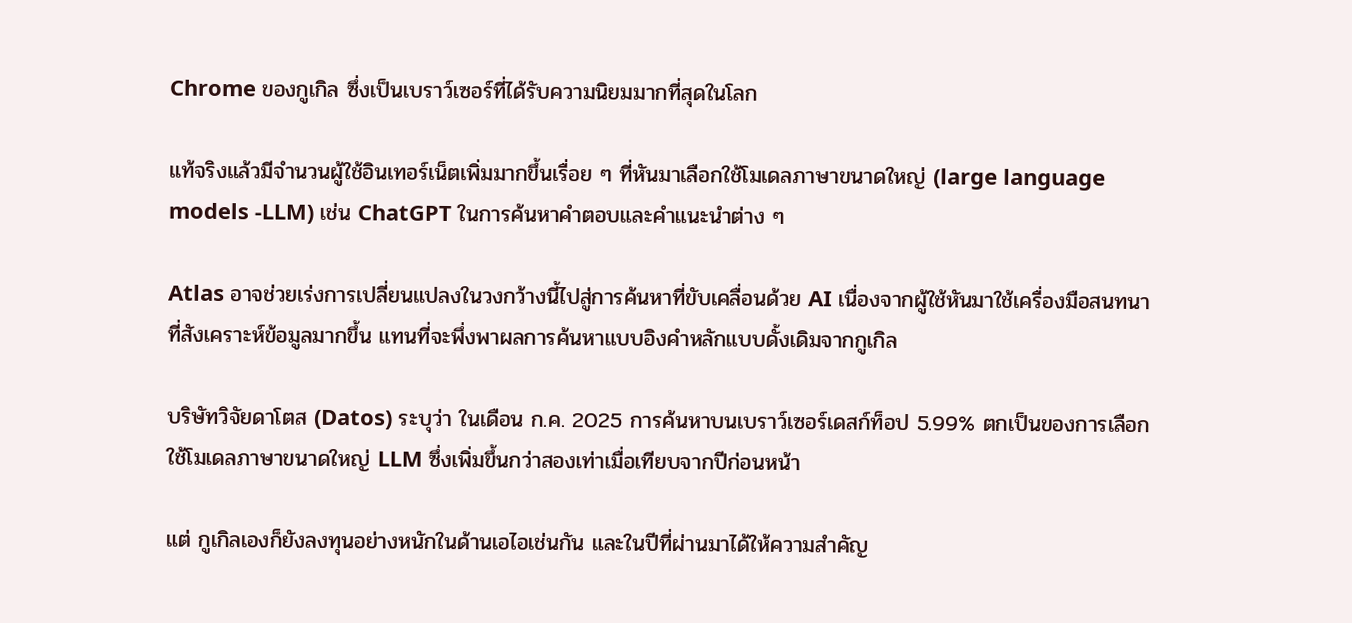Chrome ของกูเกิล ซึ่งเป็นเบราว์เซอร์ที่ได้รับความนิยมมากที่สุดในโลก

แท้จริงแล้วมีจำนวนผู้ใช้อินเทอร์เน็ตเพิ่มมากขึ้นเรื่อย ๆ ที่หันมาเลือกใช้โมเดลภาษาขนาดใหญ่ (large language models -LLM) เช่น ChatGPT ในการค้นหาคำตอบและคำแนะนำต่าง ๆ

Atlas อาจช่วยเร่งการเปลี่ยนแปลงในวงกว้างนี้ไปสู่การค้นหาที่ขับเคลื่อนด้วย AI เนื่องจากผู้ใช้หันมาใช้เครื่องมือสนทนาที่สังเคราะห์ข้อมูลมากขึ้น แทนที่จะพึ่งพาผลการค้นหาแบบอิงคำหลักแบบดั้งเดิมจากกูเกิล

บริษัทวิจัยดาโตส (Datos) ระบุว่า ในเดือน ก.ค. 2025 การค้นหาบนเบราว์เซอร์เดสก์ท็อป 5.99% ตกเป็นของการเลือกใช้โมเดลภาษาขนาดใหญ่ LLM ซึ่งเพิ่มขึ้นกว่าสองเท่าเมื่อเทียบจากปีก่อนหน้า

แต่ กูเกิลเองก็ยังลงทุนอย่างหนักในด้านเอไอเช่นกัน และในปีที่ผ่านมาได้ให้ความสำคัญ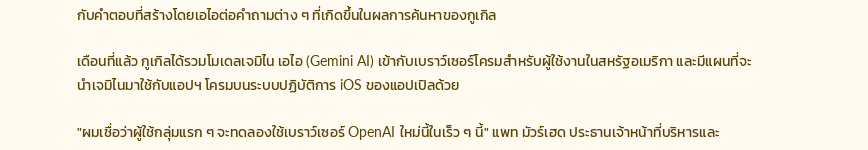กับคำตอบที่สร้างโดยเอไอต่อคำถามต่าง ๆ ที่เกิดขึ้นในผลการค้นหาของกูเกิล

เดือนที่แล้ว กูเกิลได้รวมโมเดลเจมิไน เอไอ (Gemini AI) เข้ากับเบราว์เซอร์โครมสำหรับผู้ใช้งานในสหรัฐอเมริกา และมีแผนที่จะนำเจมิไนมาใช้กับแอปฯ โครมบนระบบปฏิบัติการ iOS ของแอปเปิลด้วย

"ผมเชื่อว่าผู้ใช้กลุ่มแรก ๆ จะทดลองใช้เบราว์เซอร์ OpenAI ใหม่นี้ในเร็ว ๆ นี้" แพท มัวร์เฮด ประธานเจ้าหน้าที่บริหารและ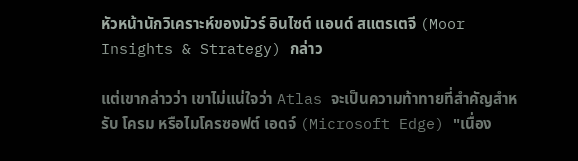หัวหน้านักวิเคราะห์ของมัวร์ อินไซต์ แอนด์ สแตรเตจี (Moor Insights & Strategy) กล่าว

แต่เขากล่าวว่า เขาไม่แน่ใจว่า Atlas จะเป็นความท้าทายที่สำคัญสำหรับ โครม หรือไมโครซอฟต์ เอดจ์ (Microsoft Edge) "เนื่อง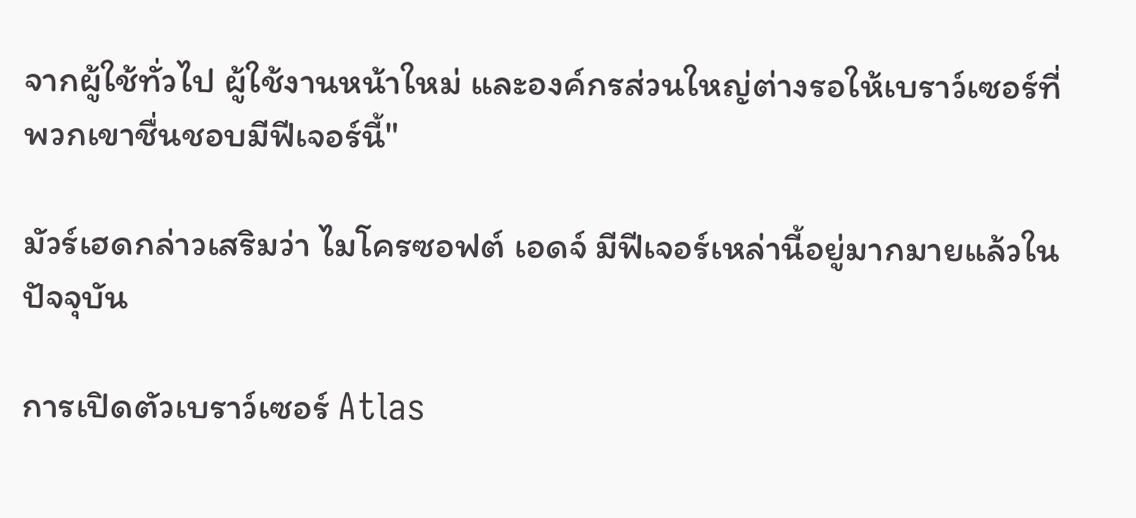จากผู้ใช้ทั่วไป ผู้ใช้งานหน้าใหม่ และองค์กรส่วนใหญ่ต่างรอให้เบราว์เซอร์ที่พวกเขาชื่นชอบมีฟีเจอร์นี้"

มัวร์เฮดกล่าวเสริมว่า ไมโครซอฟต์ เอดจ์ มีฟีเจอร์เหล่านี้อยู่มากมายแล้วในปัจจุบัน

การเปิดตัวเบราว์เซอร์ Atlas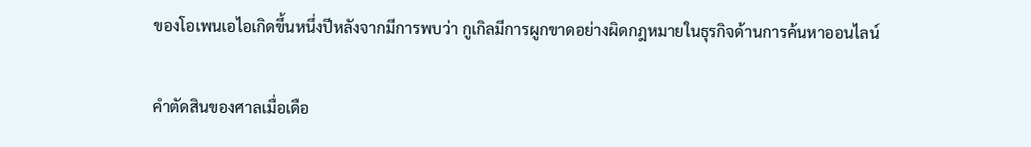ของโอเพนเอไอเกิดขึ้นหนึ่งปีหลังจากมีการพบว่า กูเกิลมีการผูกขาดอย่างผิดกฎหมายในธุรกิจด้านการค้นหาออนไลน์

คำตัดสินของศาลเมื่อเดือ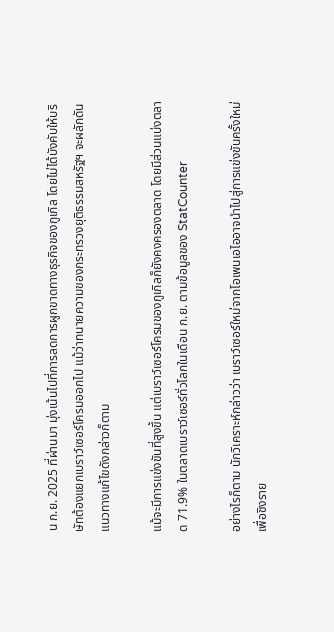น ก.ย. 2025 ที่ผ่านมา มุ่งเน้นไปที่การลดการผูกขาดทางธุรกิจของกูเกิล โดยไม่ได้บังคับให้บริษัทต้องแยกเบราว์เซอร์โครมออกไป แม้ว่าทนายความของกระทรวงยุติธรรมสหรัฐฯ จะผลักดันแนวทางแก้ไขดังกล่าวก็ตาม

แม้จะมีการแข่งขันที่สูงขึ้น แต่เบราว์เซอร์โครมของกูเกิลก็ยังคงครองตลาด โดยมีส่วนแบ่งตลาด 71.9% ในตลาดเบราว์เซอร์ทั่วโลกในเดือน ก.ย. ตามข้อมูลของ StatCounter

อย่างไรก็ตาม นักวิเคราะห์กล่าวว่า เบราว์เซอร์ใหม่จากโอเพนเอไออาจนำไปสู่การแข่งขันครั้งใหม่เพื่อชิงราย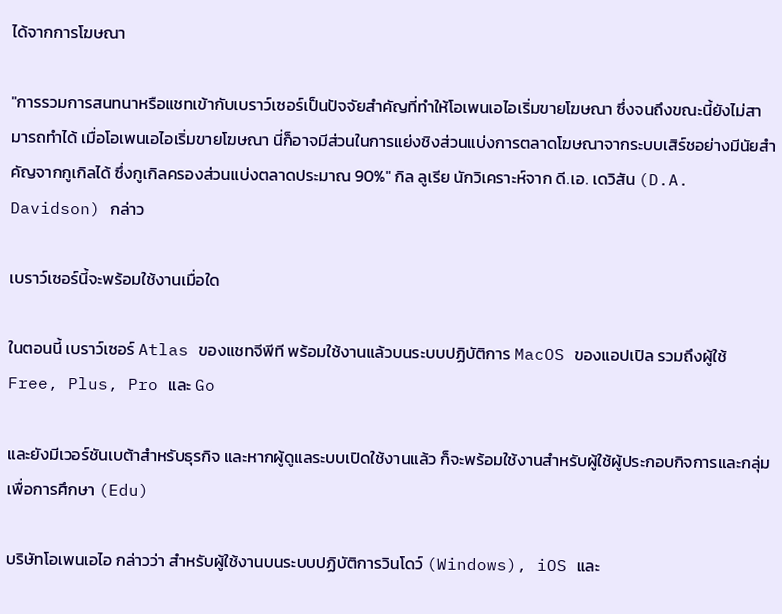ได้จากการโฆษณา

"การรวมการสนทนาหรือแชทเข้ากับเบราว์เซอร์เป็นปัจจัยสำคัญที่ทำให้โอเพนเอไอเริ่มขายโฆษณา ซึ่งจนถึงขณะนี้ยังไม่สามารถทำได้ เมื่อโอเพนเอไอเริ่มขายโฆษณา นี่ก็อาจมีส่วนในการแย่งชิงส่วนแบ่งการตลาดโฆษณาจากระบบเสิร์ชอย่างมีนัยสำคัญจากกูเกิลได้ ซึ่งกูเกิลครองส่วนแบ่งตลาดประมาณ 90%" กิล ลูเรีย นักวิเคราะห์จาก ดี.เอ. เดวิสัน (D.A. Davidson) กล่าว

เบราว์เซอร์นี้จะพร้อมใช้งานเมื่อใด

ในตอนนี้ เบราว์เซอร์ Atlas ของแชทจีพีที พร้อมใช้งานแล้วบนระบบปฏิบัติการ MacOS ของแอปเปิล รวมถึงผู้ใช้ Free, Plus, Pro และ Go

และยังมีเวอร์ชันเบต้าสำหรับธุรกิจ และหากผู้ดูแลระบบเปิดใช้งานแล้ว ก็จะพร้อมใช้งานสำหรับผู้ใช้ผู้ประกอบกิจการและกลุ่มเพื่อการศึกษา (Edu)

บริษัทโอเพนเอไอ กล่าวว่า สำหรับผู้ใช้งานบนระบบปฏิบัติการวินโดว์ (Windows), iOS และ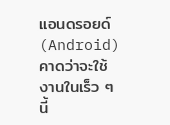แอนดรอยด์ (Android) คาดว่าจะใช้งานในเร็ว ๆ นี้